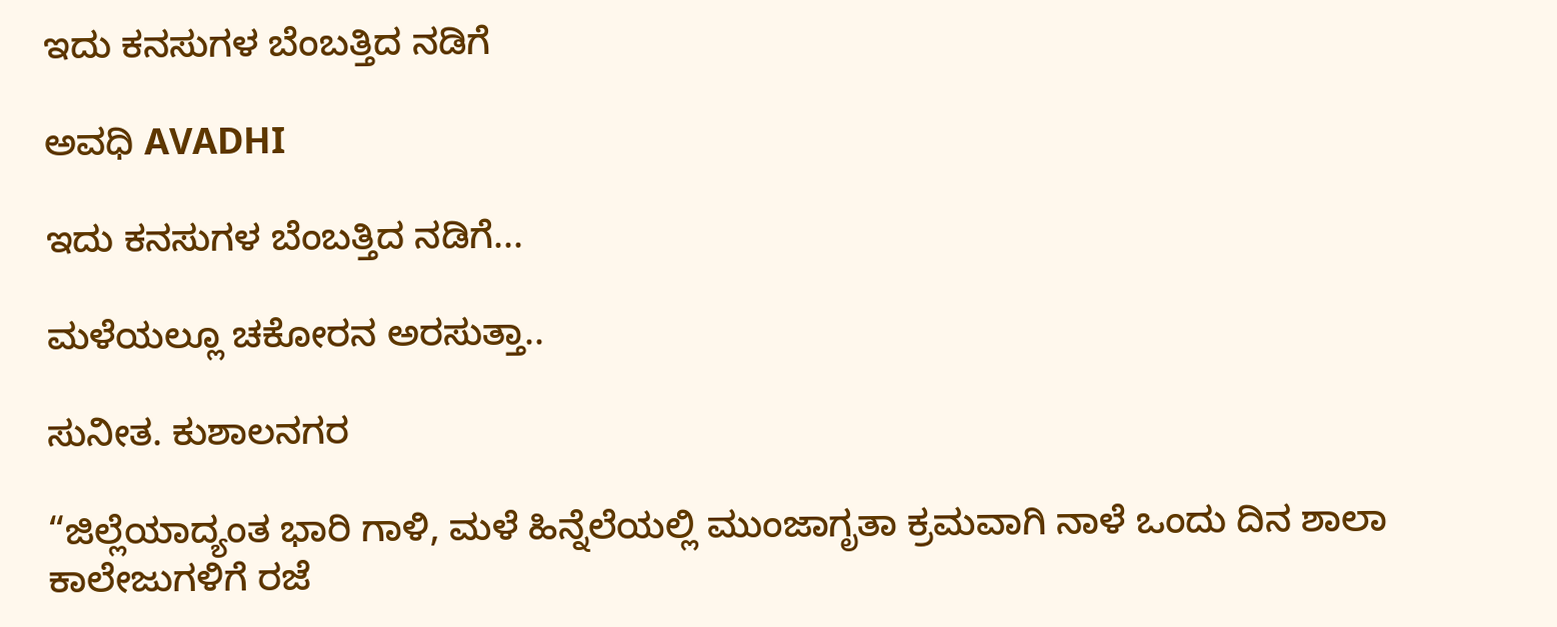ಇದು ಕನಸುಗಳ ಬೆಂಬತ್ತಿದ ನಡಿಗೆ‍

ಅವಧಿ AVADHI

ಇದು ಕನಸುಗಳ ಬೆಂಬತ್ತಿದ ನಡಿಗೆ...

ಮಳೆಯಲ್ಲೂ ಚಕೋರನ ಅರಸುತ್ತಾ..

ಸುನೀತ. ಕುಶಾಲನಗರ

“ಜಿಲ್ಲೆಯಾದ್ಯಂತ ಭಾರಿ ಗಾಳಿ, ಮಳೆ ಹಿನ್ನೆಲೆಯಲ್ಲಿ ಮುಂಜಾಗೃತಾ ಕ್ರಮವಾಗಿ ನಾಳೆ ಒಂದು ದಿನ ಶಾಲಾ ಕಾಲೇಜುಗಳಿಗೆ ರಜೆ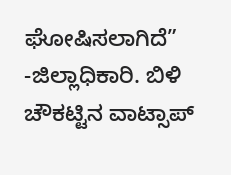ಘೋಷಿಸಲಾಗಿದೆ” -ಜಿಲ್ಲಾಧಿಕಾರಿ. ಬಿಳಿ ಚೌಕಟ್ಟಿನ ವಾಟ್ಸಾಪ್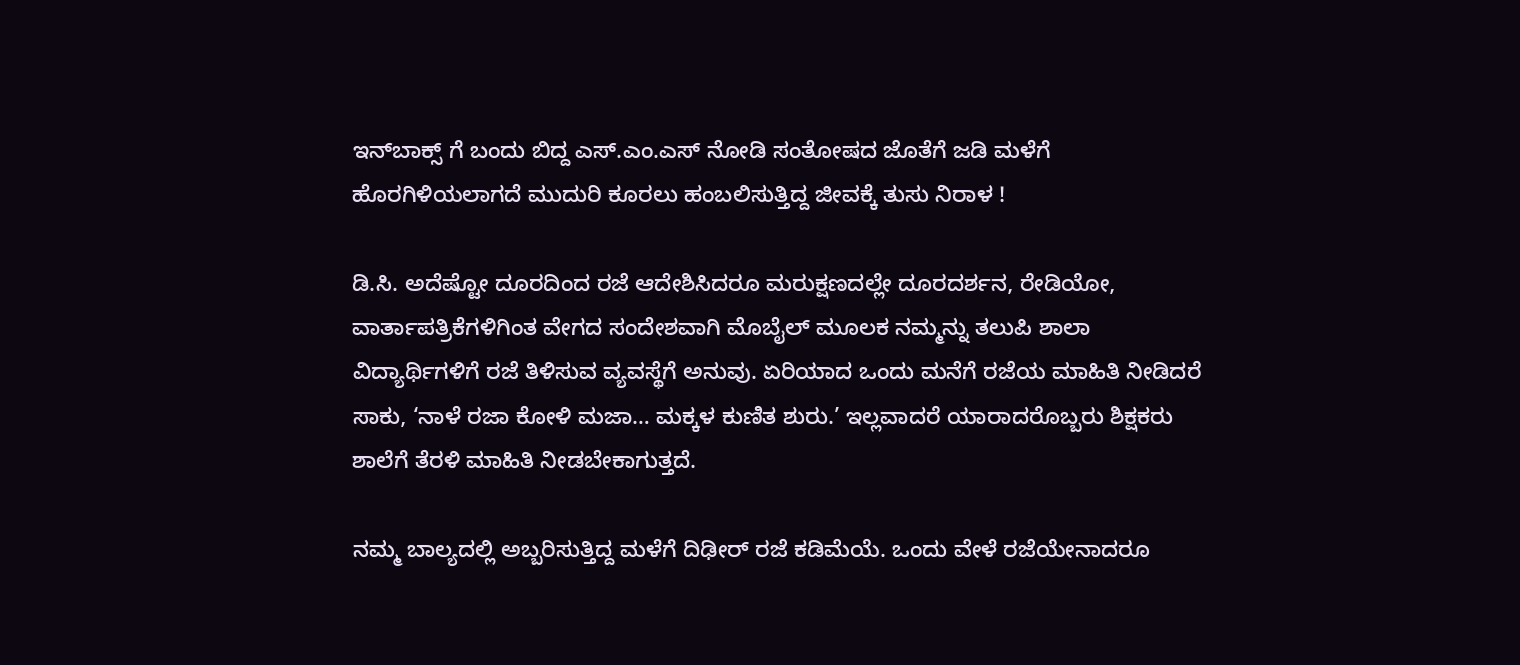ಇನ್‍ಬಾಕ್ಸ್ ಗೆ ಬಂದು ಬಿದ್ದ ಎಸ್.ಎಂ.ಎಸ್ ನೋಡಿ ಸಂತೋಷದ ಜೊತೆಗೆ ಜಡಿ ಮಳೆಗೆ ಹೊರಗಿಳಿಯಲಾಗದೆ ಮುದುರಿ ಕೂರಲು ಹಂಬಲಿಸುತ್ತಿದ್ದ ಜೀವಕ್ಕೆ ತುಸು ನಿರಾಳ !

ಡಿ.ಸಿ. ಅದೆಷ್ಟೋ ದೂರದಿಂದ ರಜೆ ಆದೇಶಿಸಿದರೂ ಮರುಕ್ಷಣದಲ್ಲೇ ದೂರದರ್ಶನ, ರೇಡಿಯೋ, ವಾರ್ತಾಪತ್ರಿಕೆಗಳಿಗಿಂತ ವೇಗದ ಸಂದೇಶವಾಗಿ ಮೊಬೈಲ್ ಮೂಲಕ ನಮ್ಮನ್ನು ತಲುಪಿ ಶಾಲಾ ವಿದ್ಯಾರ್ಥಿಗಳಿಗೆ ರಜೆ ತಿಳಿಸುವ ವ್ಯವಸ್ಥೆಗೆ ಅನುವು. ಏರಿಯಾದ ಒಂದು ಮನೆಗೆ ರಜೆಯ ಮಾಹಿತಿ ನೀಡಿದರೆ ಸಾಕು, ‘ನಾಳೆ ರಜಾ ಕೋಳಿ ಮಜಾ… ಮಕ್ಕಳ ಕುಣಿತ ಶುರು.’ ಇಲ್ಲವಾದರೆ ಯಾರಾದರೊಬ್ಬರು ಶಿಕ್ಷಕರು ಶಾಲೆಗೆ ತೆರಳಿ ಮಾಹಿತಿ ನೀಡಬೇಕಾಗುತ್ತದೆ.

ನಮ್ಮ ಬಾಲ್ಯದಲ್ಲಿ ಅಬ್ಬರಿಸುತ್ತಿದ್ದ ಮಳೆಗೆ ದಿಢೀರ್ ರಜೆ ಕಡಿಮೆಯೆ. ಒಂದು ವೇಳೆ ರಜೆಯೇನಾದರೂ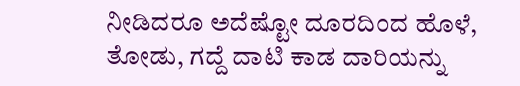ನೀಡಿದರೂ ಅದೆಷ್ಟೋ ದೂರದಿಂದ ಹೊಳೆ, ತೋಡು, ಗದ್ದೆ ದಾಟಿ ಕಾಡ ದಾರಿಯನ್ನು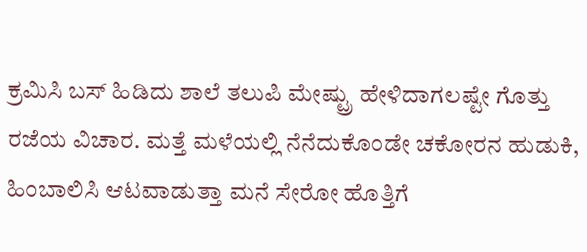ಕ್ರಮಿಸಿ ಬಸ್ ಹಿಡಿದು ಶಾಲೆ ತಲುಪಿ ಮೇಷ್ಟ್ರು ಹೇಳಿದಾಗಲಷ್ಟೇ ಗೊತ್ತು ರಜೆಯ ವಿಚಾರ. ಮತ್ತೆ ಮಳೆಯಲ್ಲಿ ನೆನೆದುಕೊಂಡೇ ಚಕೋರನ ಹುಡುಕಿ, ಹಿಂಬಾಲಿಸಿ ಆಟವಾಡುತ್ತಾ ಮನೆ ಸೇರೋ ಹೊತ್ತಿಗೆ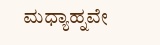ಮಧ್ಯಾಹ್ನವೇ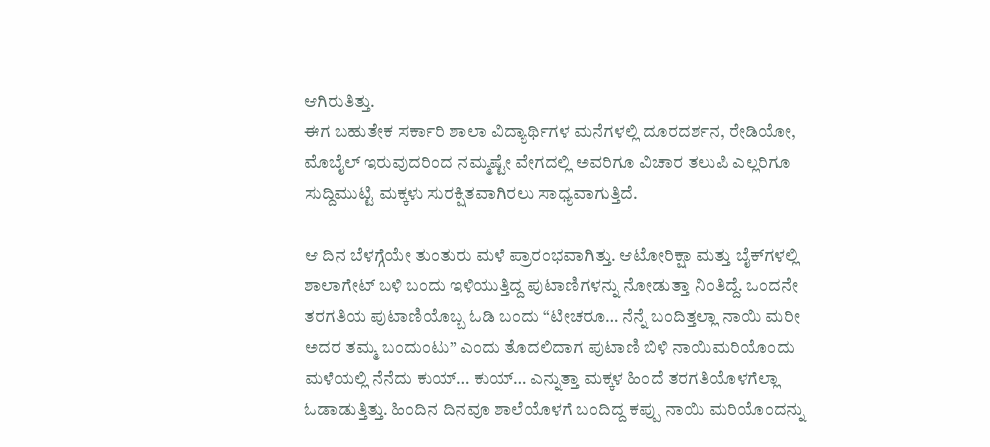ಆಗಿರುತಿತ್ತು.
ಈಗ ಬಹುತೇಕ ಸರ್ಕಾರಿ ಶಾಲಾ ವಿದ್ಯಾರ್ಥಿಗಳ ಮನೆಗಳಲ್ಲಿ ದೂರದರ್ಶನ, ರೇಡಿಯೋ, ಮೊಬೈಲ್ ಇರುವುದರಿಂದ ನಮ್ಮಷ್ಟೇ ವೇಗದಲ್ಲಿ ಅವರಿಗೂ ವಿಚಾರ ತಲುಪಿ ಎಲ್ಲರಿಗೂ ಸುದ್ದಿಮುಟ್ಟಿ ಮಕ್ಕಳು ಸುರಕ್ಷಿತವಾಗಿರಲು ಸಾಧ್ಯವಾಗುತ್ತಿದೆ.

ಆ ದಿನ ಬೆಳಗ್ಗೆಯೇ ತುಂತುರು ಮಳೆ ಪ್ರಾರಂಭವಾಗಿತ್ತು. ಆಟೋರಿಕ್ಷಾ ಮತ್ತು ಬೈಕ್‍ಗಳಲ್ಲಿ ಶಾಲಾಗೇಟ್ ಬಳಿ ಬಂದು ಇಳಿಯುತ್ತಿದ್ದ ಪುಟಾಣಿಗಳನ್ನು ನೋಡುತ್ತಾ ನಿಂತಿದ್ದೆ. ಒಂದನೇ ತರಗತಿಯ ಪುಟಾಣಿಯೊಬ್ಬ ಓಡಿ ಬಂದು “ಟೀಚರೂ… ನೆನ್ನೆ ಬಂದಿತ್ತಲ್ಲಾ ನಾಯಿ ಮರೀ ಅದರ ತಮ್ಮ ಬಂದುಂಟು” ಎಂದು ತೊದಲಿದಾಗ ಪುಟಾಣಿ ಬಿಳಿ ನಾಯಿಮರಿಯೊಂದು ಮಳೆಯಲ್ಲಿ ನೆನೆದು ಕುಯ್… ಕುಯ್… ಎನ್ನುತ್ತಾ ಮಕ್ಕಳ ಹಿಂದೆ ತರಗತಿಯೊಳಗೆಲ್ಲಾ ಓಡಾಡುತ್ತಿತ್ತು. ಹಿಂದಿನ ದಿನವೂ ಶಾಲೆಯೊಳಗೆ ಬಂದಿದ್ದ ಕಪ್ಪು ನಾಯಿ ಮರಿಯೊಂದನ್ನು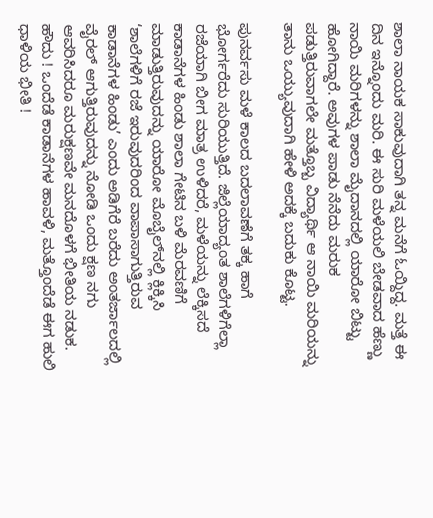ಶಾಲಾ ನಾಯಕ ಸಾಕುವುದಾಗಿ ತನ್ನ ಮನೆಗೆ ಓಯ್ದಿದ್ದ. ಮತ್ತೆ ಈ ದಿನ ಇನ್ನೊಂದು ಮರಿ. ಈ ಸುರಿ ಮಳೆಯಲಿ ಬೇಡವಾದ ಹೆಣ್ಣು ನಾಯಿ ಮರಿಗಳನ್ನು ಶಾಲಾ ಮೈದಾನದಲ್ಲಿ ಯಾರೋ ಬಿಟ್ಟು ಹೋಗಿದ್ದಾರೆ. ಅವುಗಳ ಪಾಡು ನೆನೆದು ಮರುಕ ಪಡುತ್ತಿರುವಾಗಲೇ ಮತ್ತೊಬ್ಬ ವಿದ್ಯಾರ್ಥಿ ಆ ನಾಯಿ ಮರಿಯನ್ನು ತಾನು ಒಯ್ಯುವುದಾಗಿ ಹೇಳಿ ಅದಕ್ಕೆ ಬದುಕು ಕೊಟ್ಟ.

ಪುನರ್ವಸು ಮಳೆ ಕಾಲದ ಬದಲಾವಣೆಗೆ ತಕ್ಕ ಹಾಗೆ ಭೋರ್ಗರೆದು ಸುರಿಯುತ್ತಿದೆ. ಜಿಲ್ಲೆಯಾದ್ಯಂತ ಶಾಲೆಗಳಿಗೆಲ್ಲಾ ರಜೆಯಾಗಿ ಬೀಗ ಮಾತ್ರ ಉಳಿದರೆ, ಮಳೆಯನ್ನು ಲೆಕ್ಕಿಸದೆ ಕಾಡಾನೆಗಳ ಹಿಂಡು ಶಾಲಾ ಗೇಟಿನ ಬಳಿ ಮೆರವಣಿಗೆ ಮಾಡುತ್ತಿರುವುದನ್ನು ಯಾರೋ ಮೊಬೈಲ್‍ನಲ್ಲಿ ಕ್ಲಿಕ್ಕಿಸಿ ‘ಶಾಲೆಗಳಿಗೆ ರಜೆ ಇರುವುದರಿಂದ ವಾಪಾಸಾಗುತ್ತಿರುವ ಕಾಡಾನೆಗಳ ಹಿಂಡು’ ಎಂದು ಅಡಿಗೆರೆ ಬರೆದು ಅಂತರ್ಜಾಲದಲ್ಲಿ ವೈರಲ್ ಆಗುತ್ತಿರುವುದನ್ನು ನೋಡಿ ಒಂದು ಕ್ಷಣ ನಗು ಆವರಿಸಿದರೂ ಮರುಕ್ಷಣವೇ ಮನದೊಳಗೆ ಭೀತಿಯ ನಡುಕ. ಹೌದು ! ಒಂದೆಡೆ ಕಾಡಾನೆಗಳ ಹಾವಳಿ, ಮತ್ತೊಂದೆಡೆ ಈಗ ಹುಲಿ ಧಾಳಿಯ ಭೀತಿ !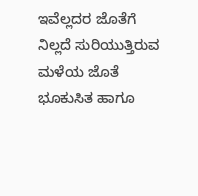ಇವೆಲ್ಲದರ ಜೊತೆಗೆ ನಿಲ್ಲದೆ ಸುರಿಯುತ್ತಿರುವ ಮಳೆಯ ಜೊತೆ ಭೂಕುಸಿತ ಹಾಗೂ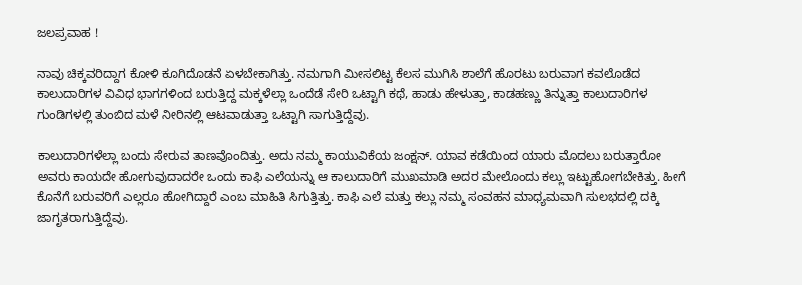ಜಲಪ್ರವಾಹ !

ನಾವು ಚಿಕ್ಕವರಿದ್ದಾಗ ಕೋಳಿ ಕೂಗಿದೊಡನೆ ಏಳಬೇಕಾಗಿತ್ತು. ನಮಗಾಗಿ ಮೀಸಲಿಟ್ಟ ಕೆಲಸ ಮುಗಿಸಿ ಶಾಲೆಗೆ ಹೊರಟು ಬರುವಾಗ ಕವಲೊಡೆದ ಕಾಲುದಾರಿಗಳ ವಿವಿಧ ಭಾಗಗಳಿಂದ ಬರುತ್ತಿದ್ದ ಮಕ್ಕಳೆಲ್ಲಾ ಒಂದೆಡೆ ಸೇರಿ ಒಟ್ಟಾಗಿ ಕಥೆ, ಹಾಡು ಹೇಳುತ್ತಾ, ಕಾಡಹಣ್ಣು ತಿನ್ನುತ್ತಾ ಕಾಲುದಾರಿಗಳ ಗುಂಡಿಗಳಲ್ಲಿ ತುಂಬಿದ ಮಳೆ ನೀರಿನಲ್ಲಿ ಆಟವಾಡುತ್ತಾ ಒಟ್ಟಾಗಿ ಸಾಗುತ್ತಿದ್ದೆವು.

ಕಾಲುದಾರಿಗಳೆಲ್ಲಾ ಬಂದು ಸೇರುವ ತಾಣವೊಂದಿತ್ತು. ಅದು ನಮ್ಮ ಕಾಯುವಿಕೆಯ ಜಂಕ್ಷನ್. ಯಾವ ಕಡೆಯಿಂದ ಯಾರು ಮೊದಲು ಬರುತ್ತಾರೋ ಅವರು ಕಾಯದೇ ಹೋಗುವುದಾದರೇ ಒಂದು ಕಾಫಿ ಎಲೆಯನ್ನು ಆ ಕಾಲುದಾರಿಗೆ ಮುಖಮಾಡಿ ಅದರ ಮೇಲೊಂದು ಕಲ್ಲು ಇಟ್ಟುಹೋಗಬೇಕಿತ್ತು. ಹೀಗೆ ಕೊನೆಗೆ ಬರುವರಿಗೆ ಎಲ್ಲರೂ ಹೋಗಿದ್ದಾರೆ ಎಂಬ ಮಾಹಿತಿ ಸಿಗುತ್ತಿತ್ತು. ಕಾಫಿ ಎಲೆ ಮತ್ತು ಕಲ್ಲು ನಮ್ಮ ಸಂವಹನ ಮಾಧ್ಯಮವಾಗಿ ಸುಲಭದಲ್ಲಿ ದಕ್ಕಿ ಜಾಗೃತರಾಗುತ್ತಿದ್ದೆವು.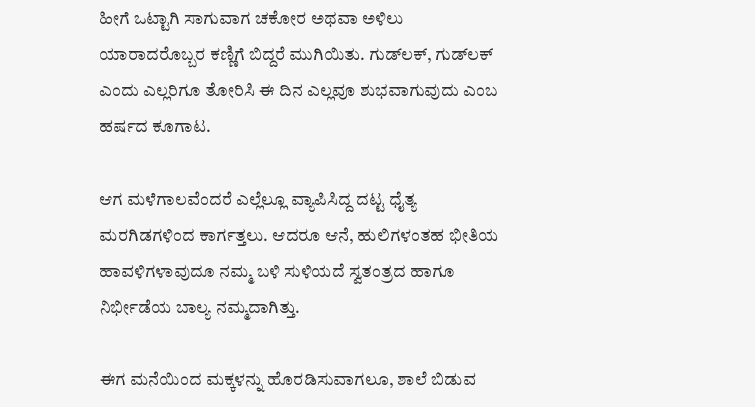ಹೀಗೆ ಒಟ್ಟಾಗಿ ಸಾಗುವಾಗ ಚಕೋರ ಅಥವಾ ಅಳಿಲು ಯಾರಾದರೊಬ್ಬರ ಕಣ್ಣಿಗೆ ಬಿದ್ದರೆ ಮುಗಿಯಿತು. ಗುಡ್‍ಲಕ್, ಗುಡ್‍ಲಕ್ ಎಂದು ಎಲ್ಲರಿಗೂ ತೋರಿಸಿ ಈ ದಿನ ಎಲ್ಲವೂ ಶುಭವಾಗುವುದು ಎಂಬ ಹರ್ಷದ ಕೂಗಾಟ.

ಆಗ ಮಳೆಗಾಲವೆಂದರೆ ಎಲ್ಲೆಲ್ಲೂ ವ್ಯಾಪಿಸಿದ್ದ ದಟ್ಟ ಧೈತ್ಯ ಮರಗಿಡಗಳಿಂದ ಕಾರ್ಗತ್ತಲು. ಆದರೂ ಆನೆ, ಹುಲಿಗಳಂತಹ ಭೀತಿಯ ಹಾವಳಿಗಳಾವುದೂ ನಮ್ಮ ಬಳಿ ಸುಳಿಯದೆ ಸ್ವತಂತ್ರದ ಹಾಗೂ ನಿರ್ಭೀಡೆಯ ಬಾಲ್ಯ ನಮ್ಮದಾಗಿತ್ತು.

ಈಗ ಮನೆಯಿಂದ ಮಕ್ಕಳನ್ನು ಹೊರಡಿಸುವಾಗಲೂ, ಶಾಲೆ ಬಿಡುವ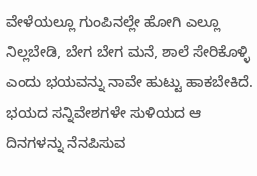ವೇಳೆಯಲ್ಲೂ ಗುಂಪಿನಲ್ಲೇ ಹೋಗಿ ಎಲ್ಲೂ ನಿಲ್ಲಬೇಡಿ, ಬೇಗ ಬೇಗ ಮನೆ, ಶಾಲೆ ಸೇರಿಕೊಳ್ಳಿ ಎಂದು ಭಯವನ್ನು ನಾವೇ ಹುಟ್ಟು ಹಾಕಬೇಕಿದೆ. ಭಯದ ಸನ್ನಿವೇಶಗಳೇ ಸುಳಿಯದ ಆ ದಿನಗಳನ್ನು ನೆನಪಿಸುವ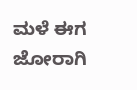ಮಳೆ ಈಗ ಜೋರಾಗಿ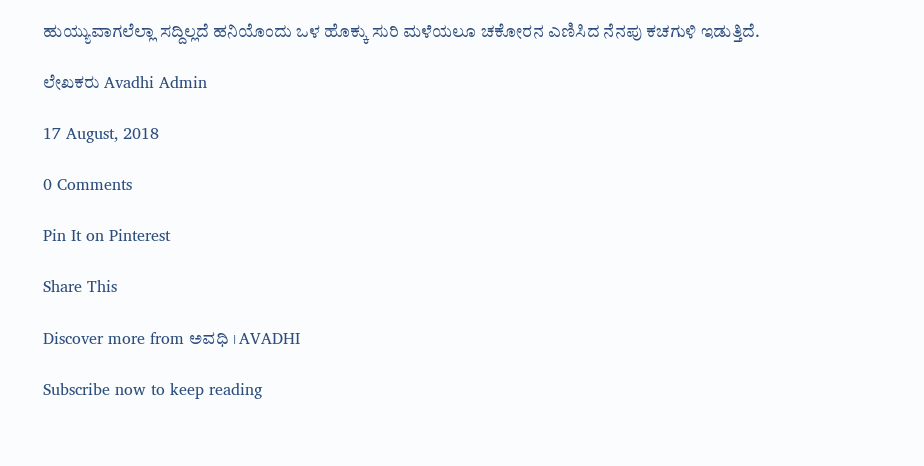ಹುಯ್ಯುವಾಗಲೆಲ್ಲಾ ಸದ್ದಿಲ್ಲದೆ ಹನಿಯೊಂದು ಒಳ ಹೊಕ್ಕು ಸುರಿ ಮಳೆಯಲೂ ಚಕೋರನ ಎಣಿಸಿದ ನೆನಪು ಕಚಗುಳಿ ಇಡುತ್ತಿದೆ.

ಲೇಖಕರು Avadhi Admin

17 August, 2018

0 Comments

Pin It on Pinterest

Share This

Discover more from ಅವಧಿ । AVADHI

Subscribe now to keep reading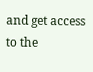and get access to the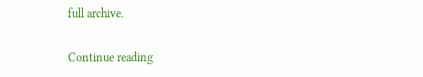full archive.

Continue reading